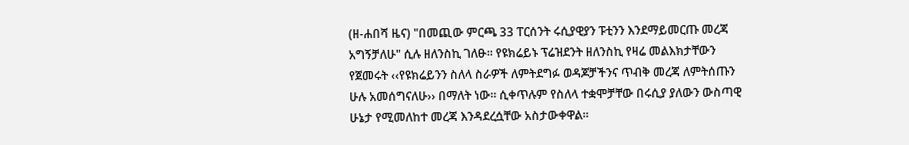(ዘ-ሐበሻ ዜና) "በመጪው ምርጫ 33 ፐርሰንት ሩሲያዊያን ፑቲንን እንደማይመርጡ መረጃ አግኝቻለሁ" ሲሉ ዘለንስኪ ገለፁ፡፡ የዩክሬይኑ ፕሬዝደንት ዘለንስኪ የዛሬ መልእክታቸውን የጀመሩት ‹‹የዩክሬይንን ስለላ ስራዎች ለምትደግፉ ወዳጆቻችንና ጥብቅ መረጃ ለምትሰጡን ሁሉ አመሰግናለሁ›› በማለት ነው፡፡ ሲቀጥሉም የስለላ ተቋሞቻቸው በሩሲያ ያለውን ውስጣዊ ሁኔታ የሚመለከተ መረጃ እንዳደረሷቸው አስታውቀዋል፡፡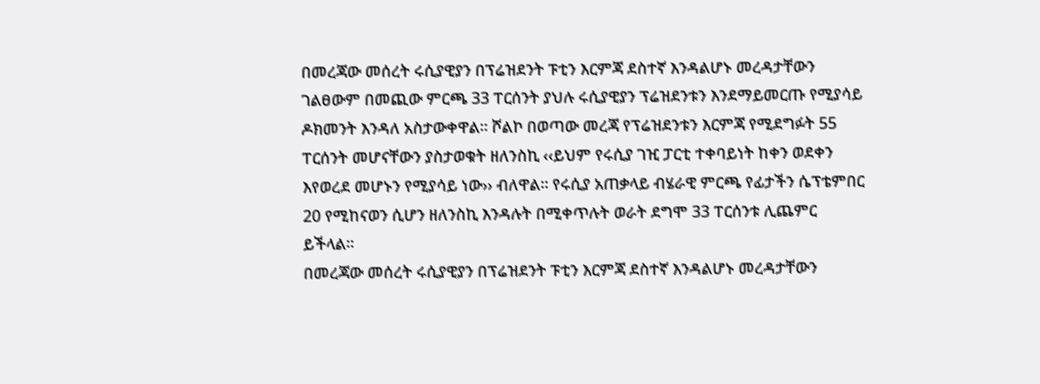በመረጃው መሰረት ሩሲያዊያን በፕሬዝደንት ፑቲን እርምጃ ደስተኛ እንዳልሆኑ መረዳታቸውን ገልፀውም በመጪው ምርጫ 33 ፐርሰንት ያህሉ ሩሲያዊያን ፕሬዝደንቱን እንደማይመርጡ የሚያሳይ ዶክመንት እንዳለ አስታውቀዋል፡፡ ሾልኮ በወጣው መረጃ የፕሬዝደንቱን እርምጃ የሚደግፉት 55 ፐርሰንት መሆናቸውን ያስታወቁት ዘለንስኪ ‹‹ይህም የሩሲያ ገዢ ፓርቲ ተቀባይነት ከቀን ወደቀን እየወረደ መሆኑን የሚያሳይ ነው›› ብለዋል፡፡ የሩሲያ አጠቃላይ ብሄራዊ ምርጫ የፊታችን ሴፕቴምበር 20 የሚከናወን ሲሆን ዘለንስኪ እንዳሉት በሚቀጥሉት ወራት ደግሞ 33 ፐርሰንቱ ሊጨምር ይችላል፡፡
በመረጃው መሰረት ሩሲያዊያን በፕሬዝደንት ፑቲን እርምጃ ደስተኛ እንዳልሆኑ መረዳታቸውን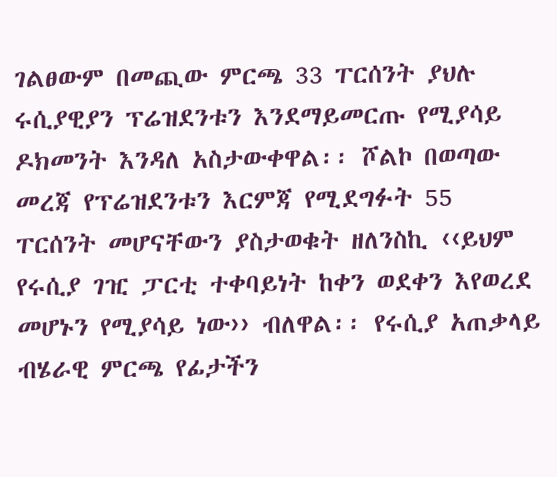ገልፀውም በመጪው ምርጫ 33 ፐርሰንት ያህሉ ሩሲያዊያን ፕሬዝደንቱን እንደማይመርጡ የሚያሳይ ዶክመንት እንዳለ አስታውቀዋል፡፡ ሾልኮ በወጣው መረጃ የፕሬዝደንቱን እርምጃ የሚደግፉት 55 ፐርሰንት መሆናቸውን ያስታወቁት ዘለንስኪ ‹‹ይህም የሩሲያ ገዢ ፓርቲ ተቀባይነት ከቀን ወደቀን እየወረደ መሆኑን የሚያሳይ ነው›› ብለዋል፡፡ የሩሲያ አጠቃላይ ብሄራዊ ምርጫ የፊታችን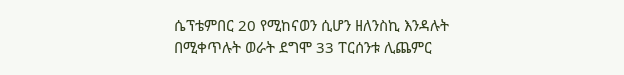ሴፕቴምበር 20 የሚከናወን ሲሆን ዘለንስኪ እንዳሉት በሚቀጥሉት ወራት ደግሞ 33 ፐርሰንቱ ሊጨምር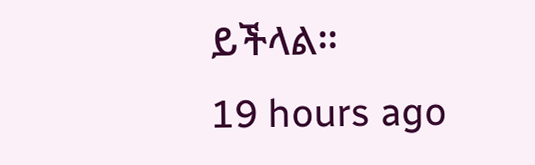ይችላል፡፡
19 hours ago